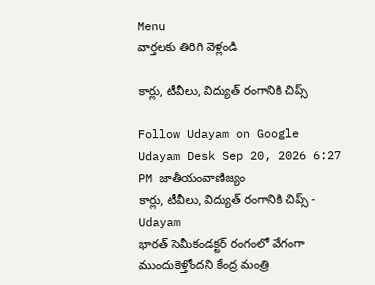Menu
వార్తలకు తిరిగి వెళ్లండి

కార్లు, టీవీలు, విద్యుత్‌ రంగానికి చిప్స్‌

Follow Udayam on Google
Udayam Desk Sep 20, 2026 6:27 PM జాతీయంవాణిజ్యం
కార్లు, టీవీలు, విద్యుత్‌ రంగానికి చిప్స్‌ - Udayam
భారత్‌ సెమీకండక్టర్‌ రంగంలో వేగంగా ముందుకెళ్తోందని కేంద్ర మంత్రి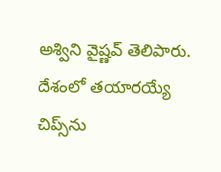అశ్విని వైష్ణవ్‌ తెలిపారు. దేశంలో తయారయ్యే చిప్స్‌ను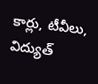కార్లు, టీవీలు, విద్యుత్‌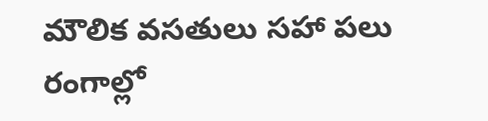మౌలిక వసతులు సహా పలు రంగాల్లో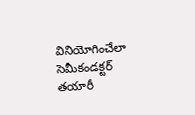వినియోగించేలా సెమీకండక్టర్‌ తయారీ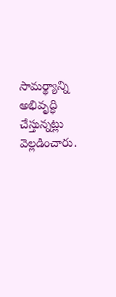సామర్థ్యాన్ని అభివృద్ధి చేస్తున్నట్లు వెల్లడించారు.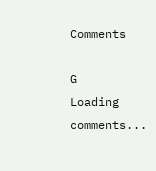Comments

G
Loading comments...